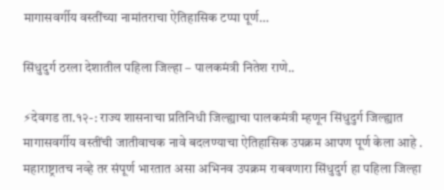मागासवर्गीय वस्तींच्या नामांतराचा ऐतिहासिक टप्पा पूर्ण…

सिंधुदुर्ग ठरला देशातील पहिला जिल्हा – पालकमंत्री नितेश राणे..

⚡देवगड ता.१२-: राज्य शासनाचा प्रतिनिधी जिल्ह्याचा पालकमंत्री म्हणून सिंधुदुर्ग जिल्ह्यात मागासवर्गीय वस्तींची जातीवाचक नावे बदलण्याचा ऐतिहासिक उपक्रम आपण पूर्ण केला आहे . महाराष्ट्रातच नव्हे तर संपूर्ण भारतात असा अभिनव उपक्रम राबवणारा सिंधुदुर्ग हा पहिला जिल्हा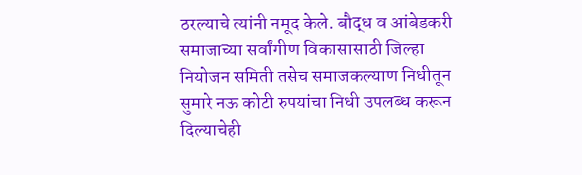ठरल्याचे त्यांनी नमूद केले. बौद्ध व आंबेडकरी समाजाच्या सर्वांगीण विकासासाठी जिल्हा नियोजन समिती तसेच समाजकल्याण निधीतून सुमारे नऊ कोटी रुपयांचा निधी उपलब्ध करून दिल्याचेही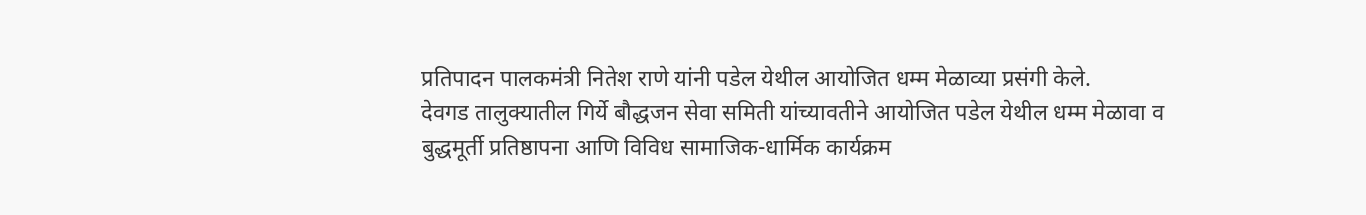प्रतिपादन पालकमंत्री नितेश राणे यांनी पडेल येथील आयोजित धम्म मेळाव्या प्रसंगी केले.
देवगड तालुक्यातील गिर्ये बौद्धजन सेवा समिती यांच्यावतीने आयोजित पडेल येथील धम्म मेळावा व बुद्धमूर्ती प्रतिष्ठापना आणि विविध सामाजिक-धार्मिक कार्यक्रम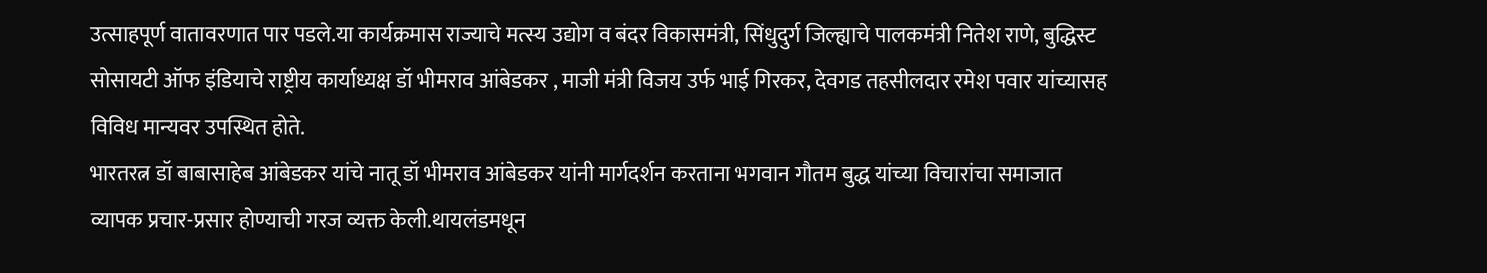उत्साहपूर्ण वातावरणात पार पडले.या कार्यक्रमास राज्याचे मत्स्य उद्योग व बंदर विकासमंत्री, सिंधुदुर्ग जिल्ह्याचे पालकमंत्री नितेश राणे, बुद्धिस्ट सोसायटी ऑफ इंडियाचे राष्ट्रीय कार्याध्यक्ष डॉ भीमराव आंबेडकर , माजी मंत्री विजय उर्फ भाई गिरकर, देवगड तहसीलदार रमेश पवार यांच्यासह विविध मान्यवर उपस्थित होते.
भारतरत्न डॉ बाबासाहेब आंबेडकर यांचे नातू डॉ भीमराव आंबेडकर यांनी मार्गदर्शन करताना भगवान गौतम बुद्ध यांच्या विचारांचा समाजात व्यापक प्रचार-प्रसार होण्याची गरज व्यक्त केली.थायलंडमधून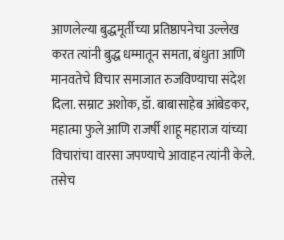आणलेल्या बुद्धमूर्तीच्या प्रतिष्ठापनेचा उल्लेख करत त्यांनी बुद्ध धम्मातून समता, बंधुता आणि मानवतेचे विचार समाजात रुजविण्याचा संदेश दिला. सम्राट अशोक, डॉ. बाबासाहेब आंबेडकर, महात्मा फुले आणि राजर्षी शाहू महाराज यांच्या विचारांचा वारसा जपण्याचे आवाहन त्यांनी केले. तसेच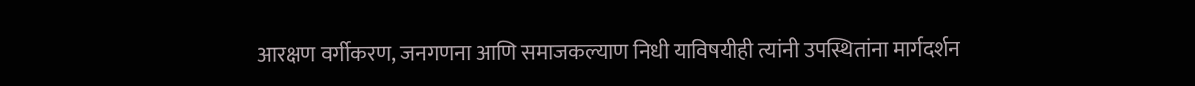आरक्षण वर्गीकरण, जनगणना आणि समाजकल्याण निधी याविषयीही त्यांनी उपस्थितांना मार्गदर्शन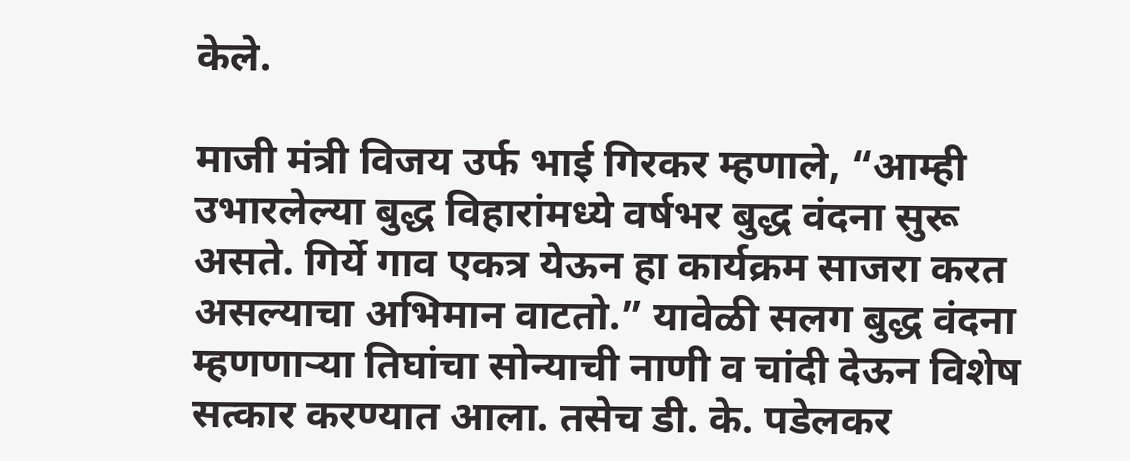केले.

माजी मंत्री विजय उर्फ भाई गिरकर म्हणाले, “आम्ही उभारलेल्या बुद्ध विहारांमध्ये वर्षभर बुद्ध वंदना सुरू असते. गिर्ये गाव एकत्र येऊन हा कार्यक्रम साजरा करत असल्याचा अभिमान वाटतो.” यावेळी सलग बुद्ध वंदना म्हणणाऱ्या तिघांचा सोन्याची नाणी व चांदी देऊन विशेष सत्कार करण्यात आला. तसेच डी. के. पडेलकर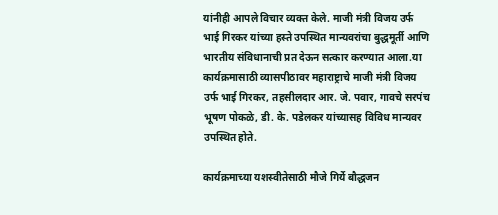यांनीही आपले विचार व्यक्त केले. माजी मंत्री विजय उर्फ भाई गिरकर यांच्या हस्ते उपस्थित मान्यवरांचा बुद्धमूर्ती आणि भारतीय संविधानाची प्रत देऊन सत्कार करण्यात आला.या कार्यक्रमासाठी व्यासपीठावर महाराष्ट्राचे माजी मंत्री विजय उर्फ भाई गिरकर, तहसीलदार आर. जे. पवार, गावचे सरपंच भूषण पोकळे, डी. के. पडेलकर यांच्यासह विविध मान्यवर उपस्थित होते.

कार्यक्रमाच्या यशस्वीतेसाठी मौजे गिर्ये बौद्धजन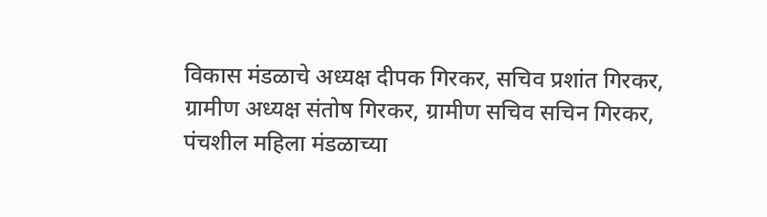विकास मंडळाचे अध्यक्ष दीपक गिरकर, सचिव प्रशांत गिरकर, ग्रामीण अध्यक्ष संतोष गिरकर, ग्रामीण सचिव सचिन गिरकर, पंचशील महिला मंडळाच्या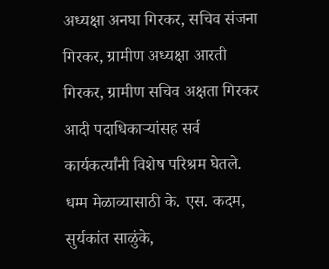अध्यक्षा अनघा गिरकर, सचिव संजना गिरकर, ग्रामीण अध्यक्षा आरती गिरकर, ग्रामीण सचिव अक्षता गिरकर आदी पदाधिकाऱ्यांसह सर्व कार्यकर्त्यांनी विशेष परिश्रम घेतले.
धम्म मेळाव्यासाठी के. एस. कदम, सुर्यकांत साळुंके,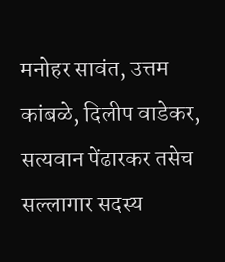मनोहर सावंत, उत्तम कांबळे, दिलीप वाडेकर, सत्यवान पेंढारकर तसेच सल्लागार सदस्य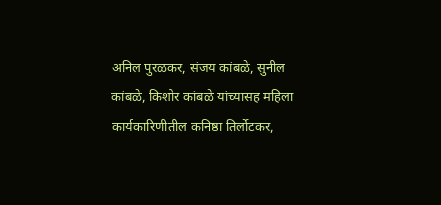अनिल पुरळकर, संजय कांबळे, सुनील कांबळे, किशोर कांबळे यांच्यासह महिला कार्यकारिणीतील कनिष्ठा तिर्लोटकर,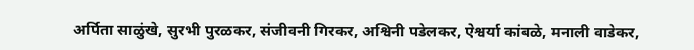अर्पिता साळुंखे, सुरभी पुरळकर, संजीवनी गिरकर, अश्विनी पडेलकर, ऐश्वर्या कांबळे, मनाली वाडेकर,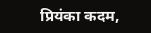प्रियंका कदम,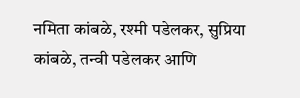नमिता कांबळे, रश्मी पडेलकर, सुप्रिया कांबळे, तन्वी पडेलकर आणि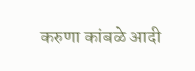करुणा कांबळे आदी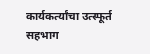कार्यकर्त्यांचा उत्स्फूर्त सहभाग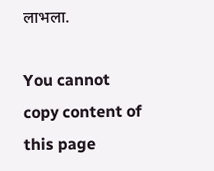लाभला.

You cannot copy content of this page